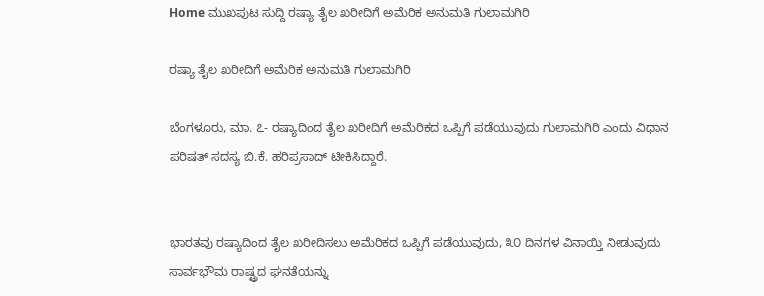Home ಮುಖಪುಟ ಸುದ್ದಿ ರಷ್ಯಾ ತೈಲ ಖರೀದಿಗೆ ಅಮೆರಿಕ ಅನುಮತಿ ಗುಲಾಮಗಿರಿ

ರಷ್ಯಾ ತೈಲ ಖರೀದಿಗೆ ಅಮೆರಿಕ ಅನುಮತಿ ಗುಲಾಮಗಿರಿ

ಬೆಂಗಳೂರು, ಮಾ. ೭- ರಷ್ಯಾದಿಂದ ತೈಲ ಖರೀದಿಗೆ ಅಮೆರಿಕದ ಒಪ್ಪಿಗೆ ಪಡೆಯುವುದು ಗುಲಾಮಗಿರಿ ಎಂದು ವಿಧಾನ ಪರಿಷತ್ ಸದಸ್ಯ ಬಿ.ಕೆ. ಹರಿಪ್ರಸಾದ್ ಟೀಕಿಸಿದ್ದಾರೆ.


ಭಾರತವು ರಷ್ಯಾದಿಂದ ತೈಲ ಖರೀದಿಸಲು ಅಮೆರಿಕದ ಒಪ್ಪಿಗೆ ಪಡೆಯುವುದು, ೩೦ ದಿನಗಳ ವಿನಾಯ್ತಿ ನೀಡುವುದು ಸಾರ್ವಭೌಮ ರಾಷ್ಟ್ರದ ಘನತೆಯನ್ನು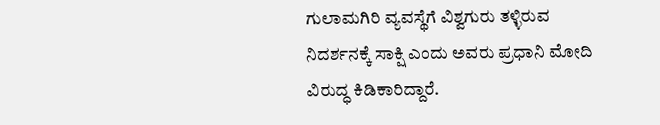ಗುಲಾಮಗಿರಿ ವ್ಯವಸ್ಥೆಗೆ ವಿಶ್ವಗುರು ತಳ್ಳಿರುವ ನಿದರ್ಶನಕ್ಕೆ ಸಾಕ್ಷಿ ಎಂದು ಅವರು ಪ್ರಧಾನಿ ಮೋದಿ ವಿರುದ್ಧ ಕಿಡಿಕಾರಿದ್ದಾರೆ.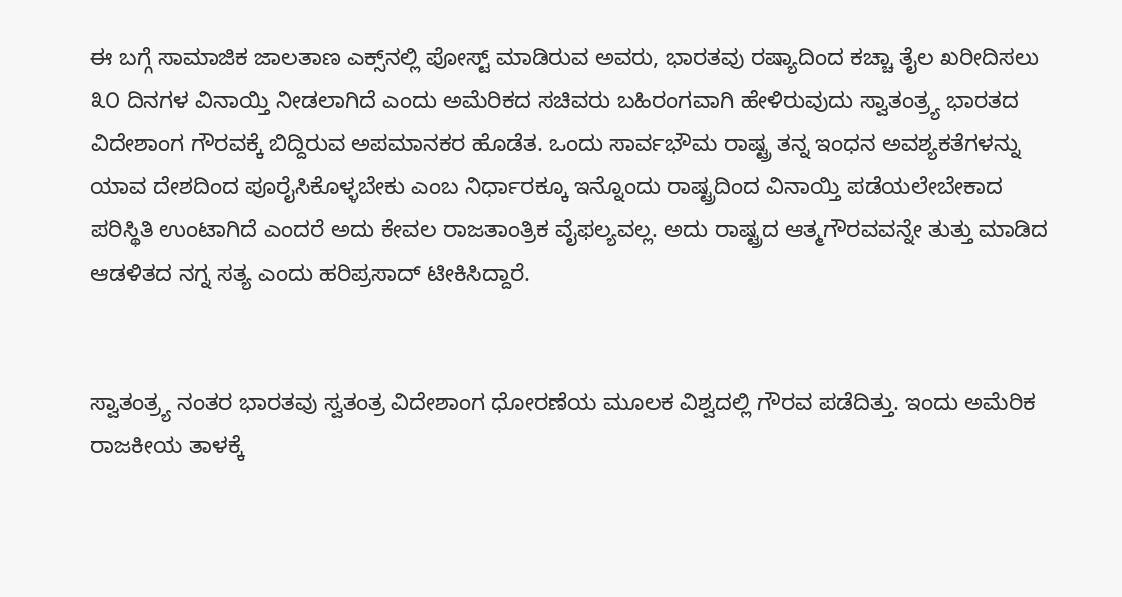ಈ ಬಗ್ಗೆ ಸಾಮಾಜಿಕ ಜಾಲತಾಣ ಎಕ್ಸ್‌ನಲ್ಲಿ ಪೋಸ್ಟ್ ಮಾಡಿರುವ ಅವರು, ಭಾರತವು ರಷ್ಯಾದಿಂದ ಕಚ್ಚಾ ತೈಲ ಖರೀದಿಸಲು ೩೦ ದಿನಗಳ ವಿನಾಯ್ತಿ ನೀಡಲಾಗಿದೆ ಎಂದು ಅಮೆರಿಕದ ಸಚಿವರು ಬಹಿರಂಗವಾಗಿ ಹೇಳಿರುವುದು ಸ್ವಾತಂತ್ರ್ಯ ಭಾರತದ ವಿದೇಶಾಂಗ ಗೌರವಕ್ಕೆ ಬಿದ್ದಿರುವ ಅಪಮಾನಕರ ಹೊಡೆತ. ಒಂದು ಸಾರ್ವಭೌಮ ರಾಷ್ಟ್ರ ತನ್ನ ಇಂಧನ ಅವಶ್ಯಕತೆಗಳನ್ನು ಯಾವ ದೇಶದಿಂದ ಪೂರೈಸಿಕೊಳ್ಳಬೇಕು ಎಂಬ ನಿರ್ಧಾರಕ್ಕೂ ಇನ್ನೊಂದು ರಾಷ್ಟ್ರದಿಂದ ವಿನಾಯ್ತಿ ಪಡೆಯಲೇಬೇಕಾದ ಪರಿಸ್ಥಿತಿ ಉಂಟಾಗಿದೆ ಎಂದರೆ ಅದು ಕೇವಲ ರಾಜತಾಂತ್ರಿಕ ವೈಫಲ್ಯವಲ್ಲ. ಅದು ರಾಷ್ಟ್ರದ ಆತ್ಮಗೌರವವನ್ನೇ ತುತ್ತು ಮಾಡಿದ ಆಡಳಿತದ ನಗ್ನ ಸತ್ಯ ಎಂದು ಹರಿಪ್ರಸಾದ್ ಟೀಕಿಸಿದ್ದಾರೆ.


ಸ್ವಾತಂತ್ರ್ಯ ನಂತರ ಭಾರತವು ಸ್ವತಂತ್ರ ವಿದೇಶಾಂಗ ಧೋರಣೆಯ ಮೂಲಕ ವಿಶ್ವದಲ್ಲಿ ಗೌರವ ಪಡೆದಿತ್ತು. ಇಂದು ಅಮೆರಿಕ ರಾಜಕೀಯ ತಾಳಕ್ಕೆ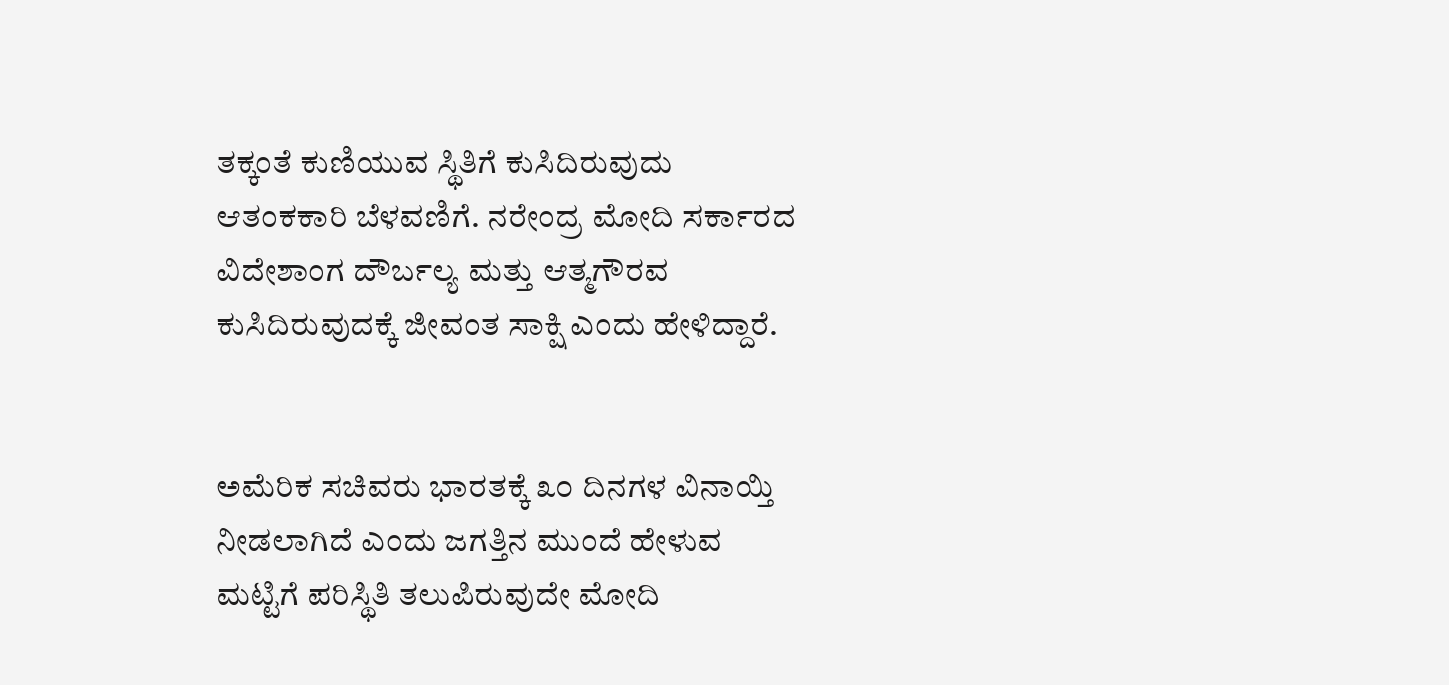ತಕ್ಕಂತೆ ಕುಣಿಯುವ ಸ್ಥಿತಿಗೆ ಕುಸಿದಿರುವುದು ಆತಂಕಕಾರಿ ಬೆಳವಣಿಗೆ. ನರೇಂದ್ರ ಮೋದಿ ಸರ್ಕಾರದ ವಿದೇಶಾಂಗ ದೌರ್ಬಲ್ಯ ಮತ್ತು ಆತ್ಮಗೌರವ ಕುಸಿದಿರುವುದಕ್ಕೆ ಜೀವಂತ ಸಾಕ್ಷಿ ಎಂದು ಹೇಳಿದ್ದಾರೆ.


ಅಮೆರಿಕ ಸಚಿವರು ಭಾರತಕ್ಕೆ ೩೦ ದಿನಗಳ ವಿನಾಯ್ತಿ ನೀಡಲಾಗಿದೆ ಎಂದು ಜಗತ್ತಿನ ಮುಂದೆ ಹೇಳುವ ಮಟ್ಟಿಗೆ ಪರಿಸ್ಥಿತಿ ತಲುಪಿರುವುದೇ ಮೋದಿ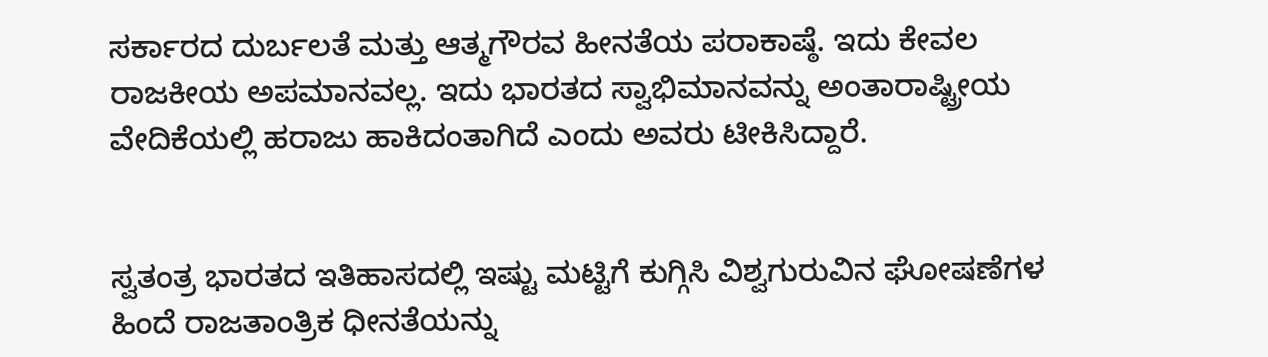ಸರ್ಕಾರದ ದುರ್ಬಲತೆ ಮತ್ತು ಆತ್ಮಗೌರವ ಹೀನತೆಯ ಪರಾಕಾಷ್ಠೆ. ಇದು ಕೇವಲ ರಾಜಕೀಯ ಅಪಮಾನವಲ್ಲ. ಇದು ಭಾರತದ ಸ್ವಾಭಿಮಾನವನ್ನು ಅಂತಾರಾಷ್ಟ್ರೀಯ ವೇದಿಕೆಯಲ್ಲಿ ಹರಾಜು ಹಾಕಿದಂತಾಗಿದೆ ಎಂದು ಅವರು ಟೀಕಿಸಿದ್ದಾರೆ.


ಸ್ವತಂತ್ರ ಭಾರತದ ಇತಿಹಾಸದಲ್ಲಿ ಇಷ್ಟು ಮಟ್ಟಿಗೆ ಕುಗ್ಗಿಸಿ ವಿಶ್ವಗುರುವಿನ ಘೋಷಣೆಗಳ ಹಿಂದೆ ರಾಜತಾಂತ್ರಿಕ ಧೀನತೆಯನ್ನು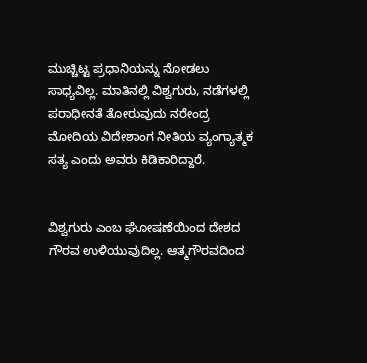ಮುಚ್ಚಿಟ್ಟ ಪ್ರಧಾನಿಯನ್ನು ನೋಡಲು ಸಾಧ್ಯವಿಲ್ಲ. ಮಾತಿನಲ್ಲಿ ವಿಶ್ವಗುರು, ನಡೆಗಳಲ್ಲಿ ಪರಾಧೀನತೆ ತೋರುವುದು ನರೇಂದ್ರ ಮೋದಿಯ ವಿದೇಶಾಂಗ ನೀತಿಯ ವ್ಯಂಗ್ಯಾತ್ಮಕ ಸತ್ಯ ಎಂದು ಅವರು ಕಿಡಿಕಾರಿದ್ದಾರೆ.


ವಿಶ್ವಗುರು ಎಂಬ ಘೋಷಣೆಯಿಂದ ದೇಶದ ಗೌರವ ಉಳಿಯುವುದಿಲ್ಲ. ಆತ್ಮಗೌರವದಿಂದ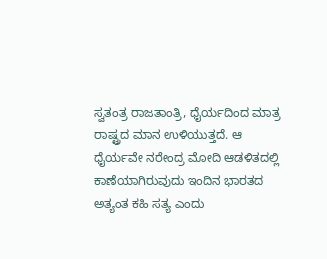ಸ್ವತಂತ್ರ ರಾಜತಾಂತ್ರಿ, ಧೈರ್ಯದಿಂದ ಮಾತ್ರ ರಾಷ್ಟ್ರದ ಮಾನ ಉಳಿಯುತ್ತದೆ. ಆ ಧೈರ್ಯವೇ ನರೇಂದ್ರ ಮೋದಿ ಆಡಳಿತದಲ್ಲಿ ಕಾಣೆಯಾಗಿರುವುದು ಇಂದಿನ ಭಾರತದ ಅತ್ಯಂತ ಕಹಿ ಸತ್ಯ ಎಂದು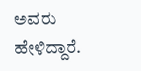ಅವರು ಹೇಳಿದ್ದಾರೆ.